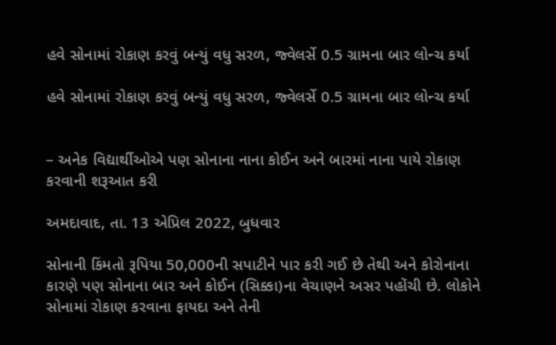હવે સોનામાં રોકાણ કરવું બન્યું વધુ સરળ, જ્વેલર્સે 0.5 ગ્રામના બાર લોન્ચ કર્યા

હવે સોનામાં રોકાણ કરવું બન્યું વધુ સરળ, જ્વેલર્સે 0.5 ગ્રામના બાર લોન્ચ કર્યા


– અનેક વિદ્યાર્થીઓએ પણ સોનાના નાના કોઈન અને બારમાં નાના પાયે રોકાણ કરવાની શરૂઆત કરી

અમદાવાદ, તા. 13 એપ્રિલ 2022, બુધવાર

સોનાની કિંમતો રૂપિયા 50,000ની સપાટીને પાર કરી ગઈ છે તેથી અને કોરોનાના કારણે પણ સોનાના બાર અને કોઈન (સિક્કા)ના વેચાણને અસર પહોંચી છે. લોકોને સોનામાં રોકાણ કરવાના ફાયદા અને તેની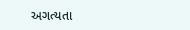અગત્યતા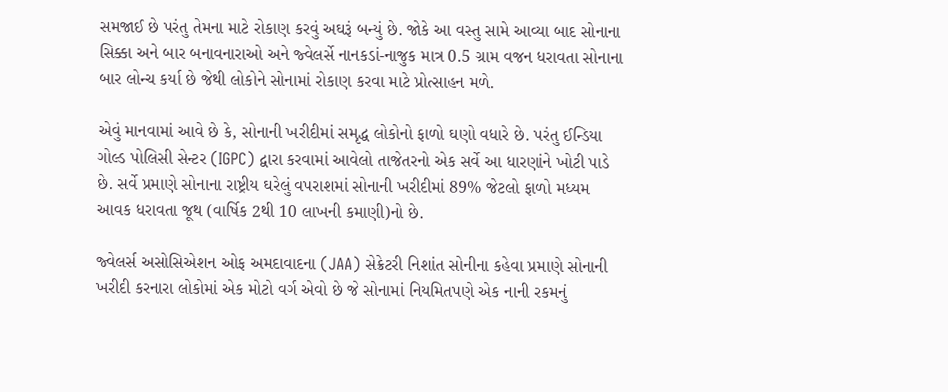સમજાઈ છે પરંતુ તેમના માટે રોકાણ કરવું અઘરૂં બન્યું છે. જોકે આ વસ્તુ સામે આવ્યા બાદ સોનાના સિક્કા અને બાર બનાવનારાઓ અને જ્વેલર્સે નાનકડાં-નાજુક માત્ર 0.5 ગ્રામ વજન ધરાવતા સોનાના બાર લોન્ચ કર્યા છે જેથી લોકોને સોનામાં રોકાણ કરવા માટે પ્રોત્સાહન મળે.

એવું માનવામાં આવે છે કે, સોનાની ખરીદીમાં સમૃદ્ધ લોકોનો ફાળો ઘણો વધારે છે. પરંતુ ઈન્ડિયા ગોલ્ડ પોલિસી સેન્ટર (IGPC) દ્વારા કરવામાં આવેલો તાજેતરનો એક સર્વે આ ધારણાંને ખોટી પાડે છે. સર્વે પ્રમાણે સોનાના રાષ્ટ્રીય ઘરેલું વપરાશમાં સોનાની ખરીદીમાં 89% જેટલો ફાળો મધ્યમ આવક ધરાવતા જૂથ (વાર્ષિક 2થી 10 લાખની કમાણી)નો છે.

જ્વેલર્સ અસોસિએશન ઓફ અમદાવાદના (JAA) સેક્રેટરી નિશાંત સોનીના કહેવા પ્રમાણે સોનાની ખરીદી કરનારા લોકોમાં એક મોટો વર્ગ એવો છે જે સોનામાં નિયમિતપણે એક નાની રકમનું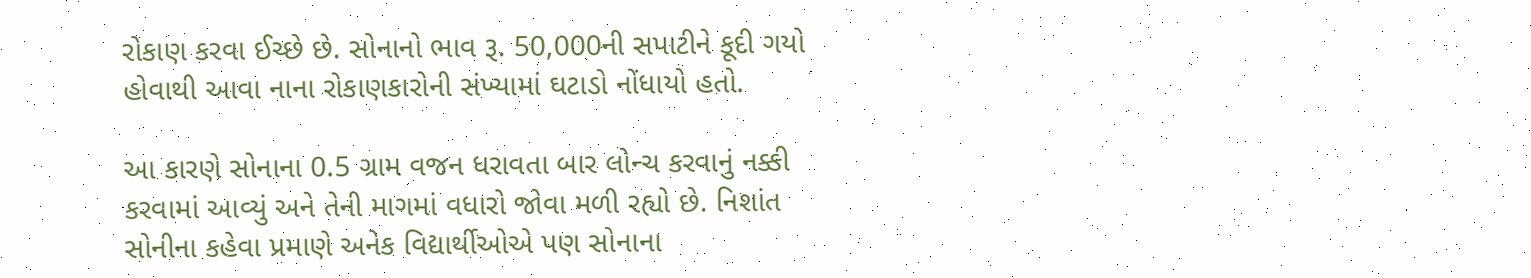રોકાણ કરવા ઈચ્છે છે. સોનાનો ભાવ રૂ. 50,000ની સપાટીને કૂદી ગયો હોવાથી આવા નાના રોકાણકારોની સંખ્યામાં ઘટાડો નોંધાયો હતો.

આ કારણે સોનાના 0.5 ગ્રામ વજન ધરાવતા બાર લોન્ચ કરવાનું નક્કી કરવામાં આવ્યું અને તેની માગમાં વધારો જોવા મળી રહ્યો છે. નિશાંત સોનીના કહેવા પ્રમાણે અનેક વિદ્યાર્થીઓએ પણ સોનાના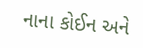નાના કોઈન અને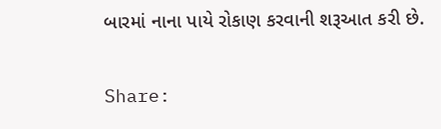બારમાં નાના પાયે રોકાણ કરવાની શરૂઆત કરી છે.

Share: